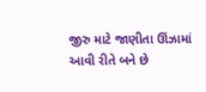જીરુ માટે જાણીતા ઊંઝામાં આવી રીતે બને છે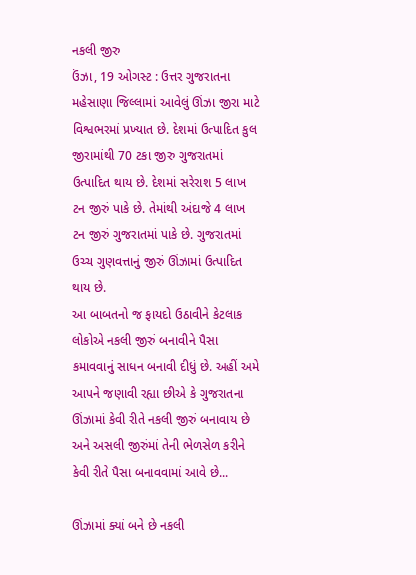નકલી જીરુ
ઉંઝા, 19 ઓગસ્ટ : ઉત્તર ગુજરાતના મહેસાણા જિલ્લામાં આવેલું ઊંઝા જીરા માટે વિશ્વભરમાં પ્રખ્યાત છે. દેશમાં ઉત્પાદિત કુલ જીરામાંથી 70 ટકા જીરુ ગુજરાતમાં ઉત્પાદિત થાય છે. દેશમાં સરેરાશ 5 લાખ ટન જીરું પાકે છે. તેમાંથી અંદાજે 4 લાખ ટન જીરું ગુજરાતમાં પાકે છે. ગુજરાતમાં ઉચ્ચ ગુણવત્તાનું જીરું ઊંઝામાં ઉત્પાદિત થાય છે.
આ બાબતનો જ ફાયદો ઉઠાવીને કેટલાક લોકોએ નકલી જીરું બનાવીને પૈસા કમાવવાનું સાધન બનાવી દીધું છે. અહીં અમે આપને જણાવી રહ્યા છીએ કે ગુજરાતના ઊંઝામાં કેવી રીતે નકલી જીરું બનાવાય છે અને અસલી જીરુંમાં તેની ભેળસેળ કરીને કેવી રીતે પૈસા બનાવવામાં આવે છે...

ઊંઝામાં ક્યાં બને છે નકલી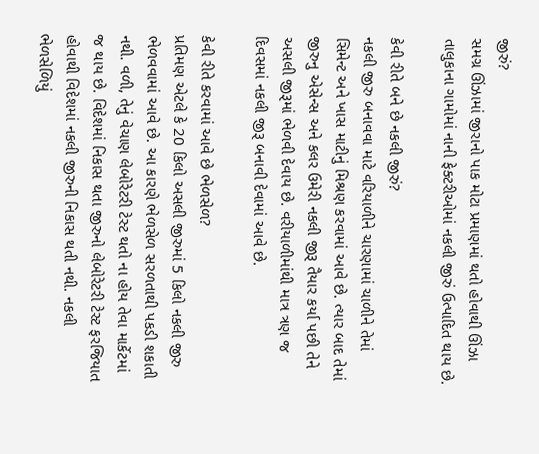જીરું?
સમગ્ર ઊંઝામાં જીરાનો પાક મોટા પ્રમાણમાં થતો હોવાથી ઊંઝા તાલુકાના ગામોમાં નાની ફેક્ટરીઓમાં નકલી જીરું ઉત્પાદિત થાય છે.

કેવી રીતે બને છે નકલી જીરું?
નકલી જીરુ બનાવવા માટે વરિયાળીને ચારણામાં ચાળીને તેમાં સિમેન્ટ અને ખાસ માટીનું મિશ્રણ કરવામાં આવે છે. ત્યાર બાદ તેમાં જીરુનુ એસેન્સ અને કલર ઉમેરી નકલી જીરૂ તૈયાર કર્યા પછી તેને અસલી જીરૂમાં ભેળવી દેવાય છે. વરીયાળીમાંથી માત્ર ત્રણ જ દિવસમાં નકલી જીરૂ બનાવી દેવામાં આવે છે.

કેવી રીતે કરવામાં આવે છે ભેળસેળ?
પ્રતિમણ એટલે કે 20 કિલો અસલી જીરુમાં 5 કિલો નકલી જીરુ ભેળવવામાં આવે છે. આ કારણે ભેળસેળ સરળતાથી પકડી શકાતી નથી. વળી, તેનું વેચાણ લેબોરેટરી ટેસ્ટ થતો ના હોય તેવા માર્કેટમાં જ થાય છે. વિદેશમાં નિકાસ થતા જીરુનો લેબોરેટરી ટેસ્ટ ફરજિયાત હોવાથી વિદેશમાં નકલી જીરુની નિકાસ થતી નથી. નકલી ભેળસેળિયું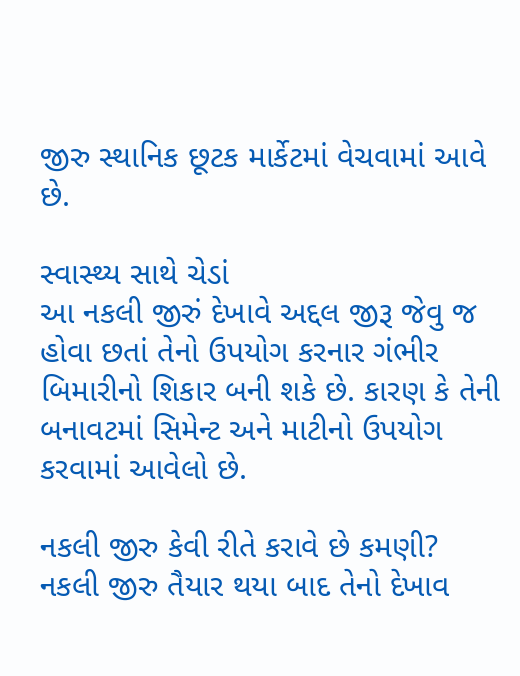જીરુ સ્થાનિક છૂટક માર્કેટમાં વેચવામાં આવે છે.

સ્વાસ્થ્ય સાથે ચેડાં
આ નકલી જીરું દેખાવે અદ્દલ જીરૂ જેવુ જ હોવા છતાં તેનો ઉપયોગ કરનાર ગંભીર બિમારીનો શિકાર બની શકે છે. કારણ કે તેની બનાવટમાં સિમેન્ટ અને માટીનો ઉપયોગ કરવામાં આવેલો છે.

નકલી જીરુ કેવી રીતે કરાવે છે કમણી?
નકલી જીરુ તૈયાર થયા બાદ તેનો દેખાવ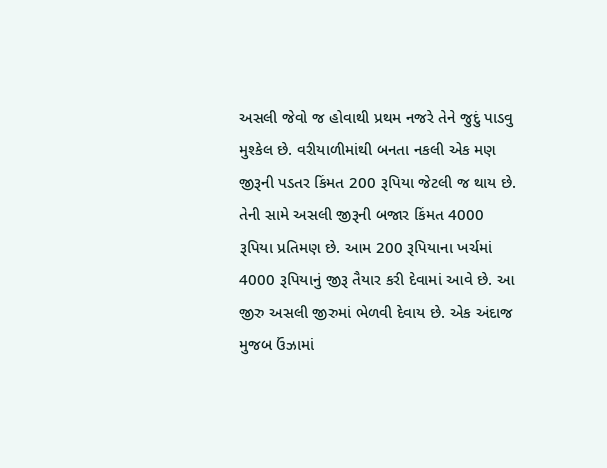અસલી જેવો જ હોવાથી પ્રથમ નજરે તેને જુદું પાડવુ મુશ્કેલ છે. વરીયાળીમાંથી બનતા નકલી એક મણ જીરૂની પડતર કિંમત 200 રૂપિયા જેટલી જ થાય છે. તેની સામે અસલી જીરૂની બજાર કિંમત 4000 રૂપિયા પ્રતિમણ છે. આમ 200 રૂપિયાના ખર્ચમાં 4000 રૂપિયાનું જીરૂ તૈયાર કરી દેવામાં આવે છે. આ જીરુ અસલી જીરુમાં ભેળવી દેવાય છે. એક અંદાજ મુજબ ઉંઝામાં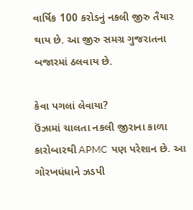વાર્ષિક 100 કરોડનું નકલી જીરુ તૈયાર થાય છે. આ જીરુ સમગ્ર ગુજરાતના બજારમાં ઠલવાય છે.

કેવા પગલાં લેવાયા?
ઉંઝામાં ચાલતા નકલી જીરાના કાળા કારોબારથી APMC પણ પરેશાન છે. આ ગોરખધંધાને ઝડપી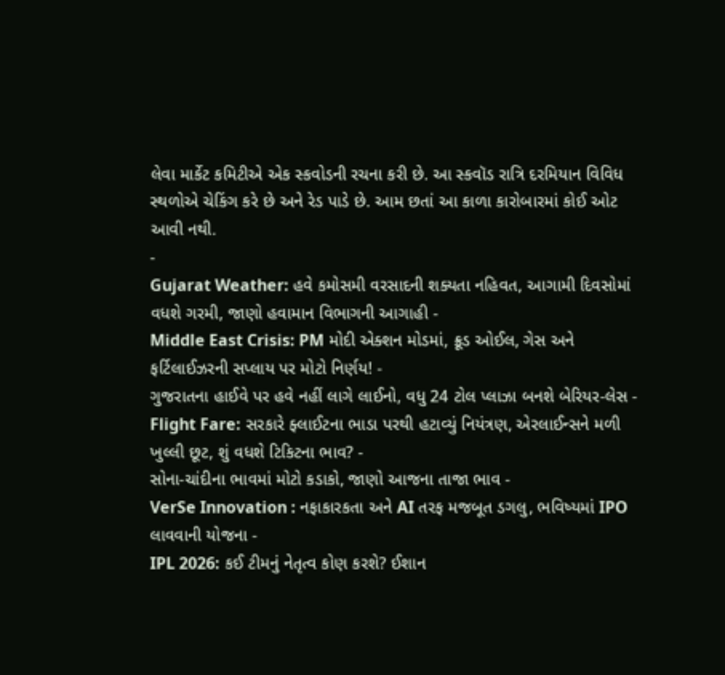લેવા માર્કેટ કમિટીએ એક સ્કવોડની રચના કરી છે. આ સ્કવૉડ રાત્રિ દરમિયાન વિવિધ સ્થળોએ ચેકિંગ કરે છે અને રેડ પાડે છે. આમ છતાં આ કાળા કારોબારમાં કોઈ ઓટ આવી નથી.
-
Gujarat Weather: હવે કમોસમી વરસાદની શક્યતા નહિવત, આગામી દિવસોમાં વધશે ગરમી, જાણો હવામાન વિભાગની આગાહી -
Middle East Crisis: PM મોદી એક્શન મોડમાં, ક્રૂડ ઓઈલ, ગેસ અને ફર્ટિલાઈઝરની સપ્લાય પર મોટો નિર્ણય! -
ગુજરાતના હાઈવે પર હવે નહીં લાગે લાઈનો, વધુ 24 ટોલ પ્લાઝા બનશે બેરિયર-લેસ -
Flight Fare: સરકારે ફ્લાઈટના ભાડા પરથી હટાવ્યું નિયંત્રણ, એરલાઈન્સને મળી ખુલ્લી છૂટ, શું વધશે ટિકિટના ભાવ? -
સોના-ચાંદીના ભાવમાં મોટો કડાકો, જાણો આજના તાજા ભાવ -
VerSe Innovation : નફાકારકતા અને AI તરફ મજબૂત ડગલુ, ભવિષ્યમાં IPO લાવવાની યોજના -
IPL 2026: કઈ ટીમનું નેતૃત્વ કોણ કરશે? ઈશાન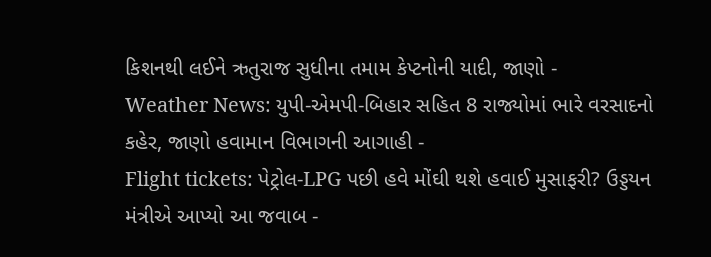કિશનથી લઈને ઋતુરાજ સુધીના તમામ કેપ્ટનોની યાદી, જાણો -
Weather News: યુપી-એમપી-બિહાર સહિત 8 રાજ્યોમાં ભારે વરસાદનો કહેર, જાણો હવામાન વિભાગની આગાહી -
Flight tickets: પેટ્રોલ-LPG પછી હવે મોંઘી થશે હવાઈ મુસાફરી? ઉડ્ડયન મંત્રીએ આપ્યો આ જવાબ -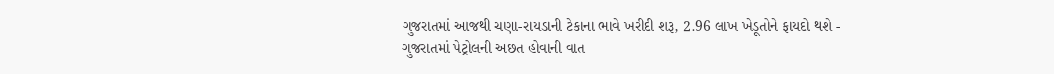ગુજરાતમાં આજથી ચણા-રાયડાની ટેકાના ભાવે ખરીદી શરૂ, 2.96 લાખ ખેડૂતોને ફાયદો થશે -
ગુજરાતમાં પેટ્રોલની અછત હોવાની વાત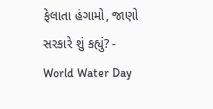ફેલાતા હંગામો, જાણો સરકારે શું કહ્યું? -
World Water Day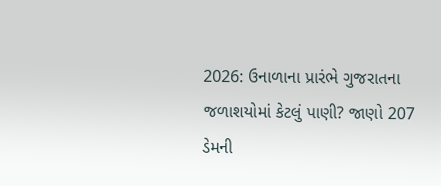2026: ઉનાળાના પ્રારંભે ગુજરાતના જળાશયોમાં કેટલું પાણી? જાણો 207 ડેમની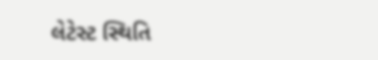લેટેસ્ટ સ્થિતિ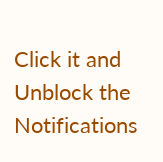Click it and Unblock the Notifications